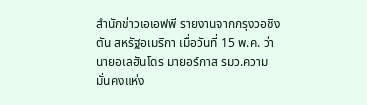สำนักข่าวเอเอฟพี รายงานจากกรุงวอชิงตัน สหรัฐอเมริกา เมื่อวันที่ 15 พ.ค. ว่า นายอเลฮันโดร มายอร์กาส รมว.ความมั่นคงแห่ง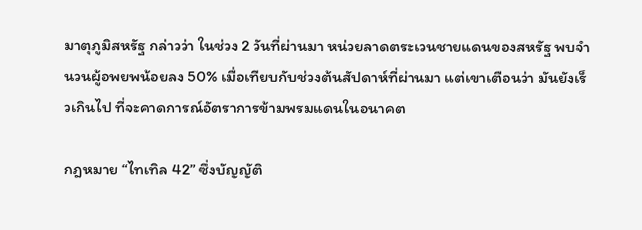มาตุภูมิสหรัฐ กล่าวว่า ในช่วง 2 วันที่ผ่านมา หน่วยลาดตระเวนชายแดนของสหรัฐ พบจำนวนผู้อพยพน้อยลง 50% เมื่อเทียบกับช่วงต้นสัปดาห์ที่ผ่านมา แต่เขาเตือนว่า มันยังเร็วเกินไป ที่จะคาดการณ์อัตราการข้ามพรมแดนในอนาคต

กฎหมาย “ไทเทิล 42” ซึ่งบัญญัติ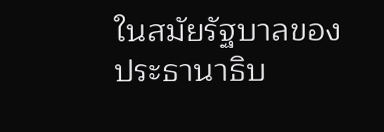ในสมัยรัฐบาลของประธานาธิบ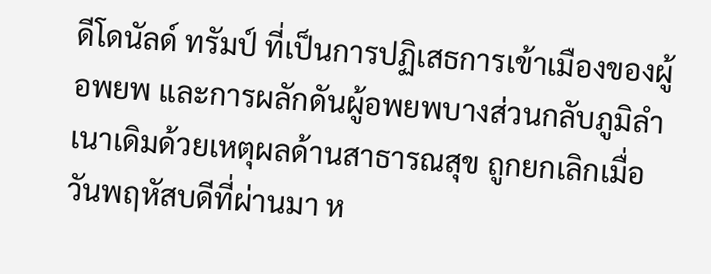ดีโดนัลด์ ทรัมป์ ที่เป็นการปฏิเสธการเข้าเมืองของผู้อพยพ และการผลักดันผู้อพยพบางส่วนกลับภูมิลำเนาเดิมด้วยเหตุผลด้านสาธารณสุข ถูกยกเลิกเมื่อวันพฤหัสบดีที่ผ่านมา ห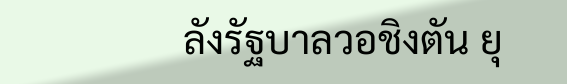ลังรัฐบาลวอชิงตัน ยุ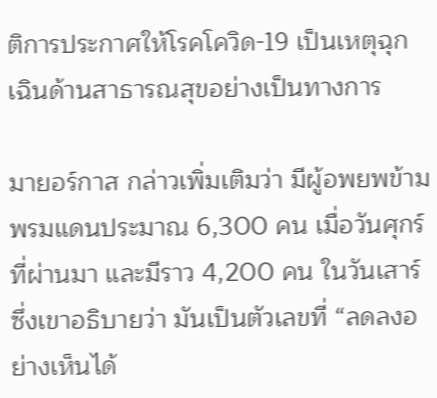ติการประกาศให้โรคโควิด-19 เป็นเหตุฉุกเฉินด้านสาธารณสุขอย่างเป็นทางการ

มายอร์กาส กล่าวเพิ่มเติมว่า มีผู้อพยพข้ามพรมแดนประมาณ 6,300 คน เมื่อวันศุกร์ที่ผ่านมา และมีราว 4,200 คน ในวันเสาร์ ซึ่งเขาอธิบายว่า มันเป็นตัวเลขที่ “ลดลงอย่างเห็นได้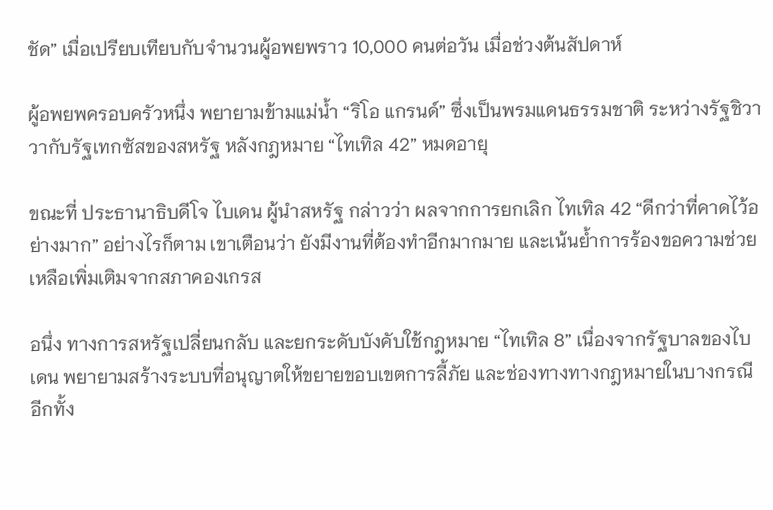ชัด” เมื่อเปรียบเทียบกับจำนวนผู้อพยพราว 10,000 คนต่อวัน เมื่อช่วงต้นสัปดาห์

ผู้อพยพครอบครัวหนึ่ง พยายามข้ามแม่น้ำ “ริโอ แกรนด์” ซึ่งเป็นพรมแดนธรรมชาติ ระหว่างรัฐชิวาวากับรัฐเทกซัสของสหรัฐ หลังกฎหมาย “ไทเทิล 42” หมดอายุ

ขณะที่ ประธานาธิบดีโจ ไบเดน ผู้นำสหรัฐ กล่าวว่า ผลจากการยกเลิก ไทเทิล 42 “ดีกว่าที่คาดไว้อย่างมาก” อย่างไรก็ตาม เขาเตือนว่า ยังมีงานที่ต้องทำอีกมากมาย และเน้นย้ำการร้องขอความช่วยเหลือเพิ่มเติมจากสภาคองเกรส

อนึ่ง ทางการสหรัฐเปลี่ยนกลับ และยกระดับบังคับใช้กฎหมาย “ไทเทิล 8” เนื่องจากรัฐบาลของไบเดน พยายามสร้างระบบที่อนุญาตให้ขยายขอบเขตการลี้ภัย และช่องทางทางกฎหมายในบางกรณี อีกทั้ง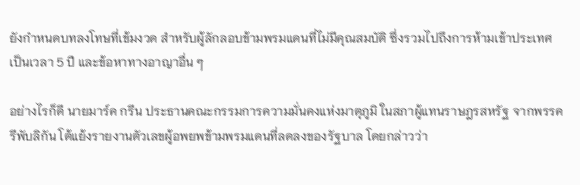ยังกำหนดบทลงโทษที่เข้มงวด สำหรับผู้ลักลอบข้ามพรมแดนที่ไม่มีคุณสมบัติ ซึ่งรวมไปถึงการห้ามเข้าประเทศเป็นเวลา 5 ปี และข้อหาทางอาญาอื่น ๆ

อย่างไรก็ดี นายมาร์ค กรีน ประธานคณะกรรมการความมั่นคงแห่งมาตุภูมิ ในสภาผู้แทนราษฎรสหรัฐ จากพรรครีพับลิกัน โต้แย้งรายงานตัวเลขผู้อพยพข้ามพรมแดนที่ลดลงของรัฐบาล โดยกล่าวว่า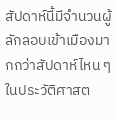สัปดาห์นี้มีจำนวนผู้ลักลอบเข้าเมืองมากกว่าสัปดาห์ไหน ๆ ในประวัติศาสต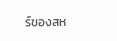ร์ของสห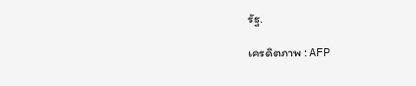รัฐ.

เครดิตภาพ : AFP